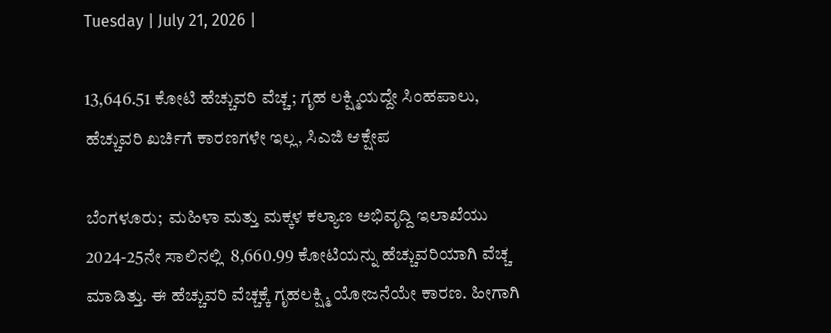Tuesday | July 21, 2026 |

13,646.51 ಕೋಟಿ ಹೆಚ್ಚುವರಿ ವೆಚ್ಚ; ಗೃಹ ಲಕ್ಷ್ಮಿಯದ್ದೇ ಸಿಂಹಪಾಲು, ಹೆಚ್ಚುವರಿ ಖರ್ಚಿಗೆ ಕಾರಣಗಳೇ ಇಲ್ಲ, ಸಿಎಜಿ ಆಕ್ಷೇಪ

ಬೆಂಗಳೂರು;  ಮಹಿಳಾ ಮತ್ತು ಮಕ್ಕಳ ಕಲ್ಯಾಣ ಅಭಿವೃದ್ದಿ ಇಲಾಖೆಯು 2024-25ನೇ ಸಾಲಿನಲ್ಲಿ  8,660.99 ಕೋಟಿಯನ್ನು ಹೆಚ್ಚುವರಿಯಾಗಿ ವೆಚ್ಚ ಮಾಡಿತ್ತು. ಈ ಹೆಚ್ಚುವರಿ ವೆಚ್ಚಕ್ಕೆ ಗೃಹಲಕ್ಷ್ಮಿ ಯೋಜನೆಯೇ ಕಾರಣ. ಹೀಗಾಗಿ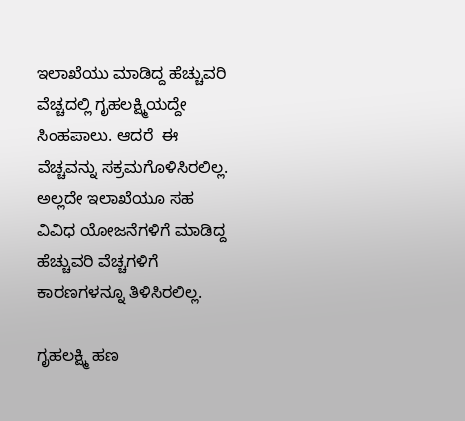ಇಲಾಖೆಯು ಮಾಡಿದ್ದ ಹೆಚ್ಚುವರಿ ವೆಚ್ಚದಲ್ಲಿ ಗೃಹಲಕ್ಷ್ಮಿಯದ್ದೇ ಸಿಂಹಪಾಲು. ಆದರೆ  ಈ ವೆಚ್ಚವನ್ನು ಸಕ್ರಮಗೊಳಿಸಿರಲಿಲ್ಲ.  ಅಲ್ಲದೇ ಇಲಾಖೆಯೂ ಸಹ ವಿವಿಧ ಯೋಜನೆಗಳಿಗೆ ಮಾಡಿದ್ದ  ಹೆಚ್ಚುವರಿ ವೆಚ್ಚಗಳಿಗೆ ಕಾರಣಗಳನ್ನೂ ತಿಳಿಸಿರಲಿಲ್ಲ.

ಗೃಹಲಕ್ಷ್ಮಿ ಹಣ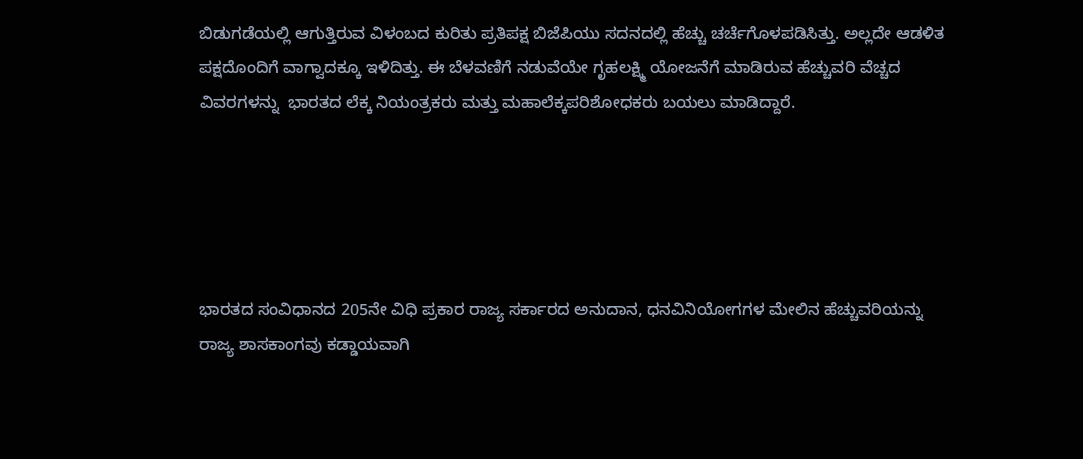ಬಿಡುಗಡೆಯಲ್ಲಿ ಆಗುತ್ತಿರುವ ವಿಳಂಬದ ಕುರಿತು ಪ್ರತಿಪಕ್ಷ ಬಿಜೆಪಿಯು ಸದನದಲ್ಲಿ ಹೆಚ್ಚು ಚರ್ಚೆಗೊಳಪಡಿಸಿತ್ತು. ಅಲ್ಲದೇ ಆಡಳಿತ ಪಕ್ಷದೊಂದಿಗೆ ವಾಗ್ವಾದಕ್ಕೂ ಇಳಿದಿತ್ತು. ಈ ಬೆಳವಣಿಗೆ ನಡುವೆಯೇ ಗೃಹಲಕ್ಷ್ಮಿ ಯೋಜನೆಗೆ ಮಾಡಿರುವ ಹೆಚ್ಚುವರಿ ವೆಚ್ಚದ ವಿವರಗಳನ್ನು  ಭಾರತದ ಲೆಕ್ಕ ನಿಯಂತ್ರಕರು ಮತ್ತು ಮಹಾಲೆಕ್ಕಪರಿಶೋಧಕರು ಬಯಲು ಮಾಡಿದ್ದಾರೆ.





ಭಾರತದ ಸಂವಿಧಾನದ 205ನೇ ವಿಧಿ ಪ್ರಕಾರ ರಾಜ್ಯ ಸರ್ಕಾರದ ಅನುದಾನ, ಧನವಿನಿಯೋಗಗಳ ಮೇಲಿನ ಹೆಚ್ಚುವರಿಯನ್ನು ರಾಜ್ಯ ಶಾಸಕಾಂಗವು ಕಡ್ಡಾಯವಾಗಿ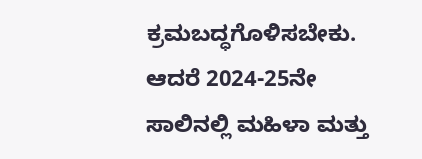ಕ್ರಮಬದ್ಧಗೊಳಿಸಬೇಕು. ಆದರೆ 2024-25ನೇ ಸಾಲಿನಲ್ಲಿ ಮಹಿಳಾ ಮತ್ತು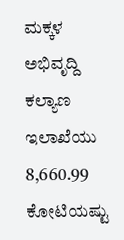ಮಕ್ಕಳ ಅಭಿವೃದ್ದಿ  ಕಲ್ಯಾಣ ಇಲಾಖೆಯು  8,660.99 ಕೋಟಿಯಷ್ಟು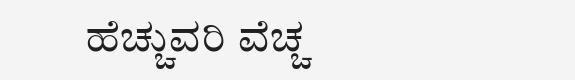ಹೆಚ್ಚುವರಿ ವೆಚ್ಚ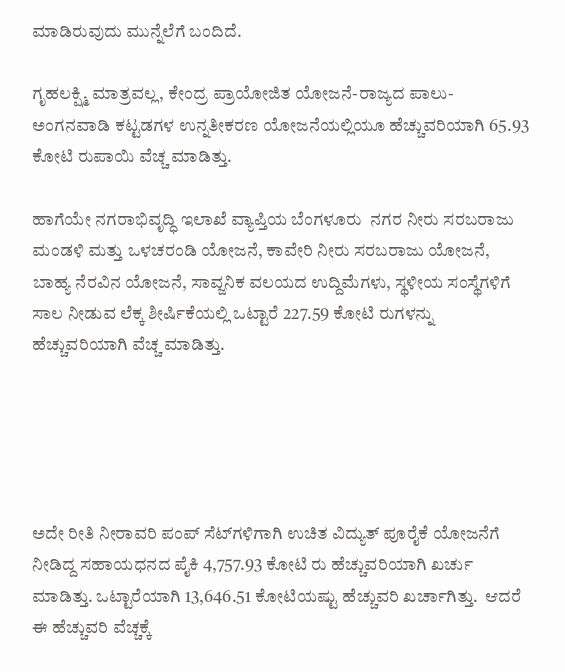ಮಾಡಿರುವುದು ಮುನ್ನೆಲೆಗೆ ಬಂದಿದೆ.

ಗೃಹಲಕ್ಷ್ಮಿ ಮಾತ್ರವಲ್ಲ, ಕೇಂದ್ರ ಪ್ರಾಯೋಜಿತ ಯೋಜನೆ-ರಾಜ್ಯದ ಪಾಲು- ಅಂಗನವಾಡಿ ಕಟ್ಟಡಗಳ ಉನ್ನತೀಕರಣ ಯೋಜನೆಯಲ್ಲಿಯೂ ಹೆಚ್ಚುವರಿಯಾಗಿ 65.93 ಕೋಟಿ ರುಪಾಯಿ ವೆಚ್ಚ ಮಾಡಿತ್ತು.

ಹಾಗೆಯೇ ನಗರಾಭಿವೃದ್ಧಿ ಇಲಾಖೆ ವ್ಯಾಪ್ತಿಯ ಬೆಂಗಳೂರು  ನಗರ ನೀರು ಸರಬರಾಜು ಮಂಡಳಿ ಮತ್ತು ಒಳಚರಂಡಿ ಯೋಜನೆ, ಕಾವೇರಿ ನೀರು ಸರಬರಾಜು ಯೋಜನೆ, ಬಾಹ್ಯ ನೆರವಿನ ಯೋಜನೆ, ಸಾವ್ಜನಿಕ ವಲಯದ ಉದ್ದಿಮೆಗಳು, ಸ್ಥಳೀಯ ಸಂಸ್ಥೆಗಳಿಗೆ ಸಾಲ ನೀಡುವ ಲೆಕ್ಕ ಶೀರ್ಷಿಕೆಯಲ್ಲಿ ಒಟ್ಟಾರೆ 227.59 ಕೋಟಿ ರುಗಳನ್ನು ಹೆಚ್ಚುವರಿಯಾಗಿ ವೆಚ್ಚ ಮಾಡಿತ್ತು.





ಅದೇ ರೀತಿ ನೀರಾವರಿ ಪಂಪ್‌ ಸೆಟ್‌ಗಳಿಗಾಗಿ ಉಚಿತ ವಿದ್ಯುತ್ ಪೂರೈಕೆ ಯೋಜನೆಗೆ ನೀಡಿದ್ದ ಸಹಾಯಧನದ ಪೈಕಿ 4,757.93 ಕೋಟಿ ರು ಹೆಚ್ಚುವರಿಯಾಗಿ ಖರ್ಚು ಮಾಡಿತ್ತು. ಒಟ್ಟಾರೆಯಾಗಿ 13,646.51 ಕೋಟಿಯಷ್ಟು ಹೆಚ್ಚುವರಿ ಖರ್ಚಾಗಿತ್ತು.  ಆದರೆ ಈ ಹೆಚ್ಚುವರಿ ವೆಚ್ಚಕ್ಕೆ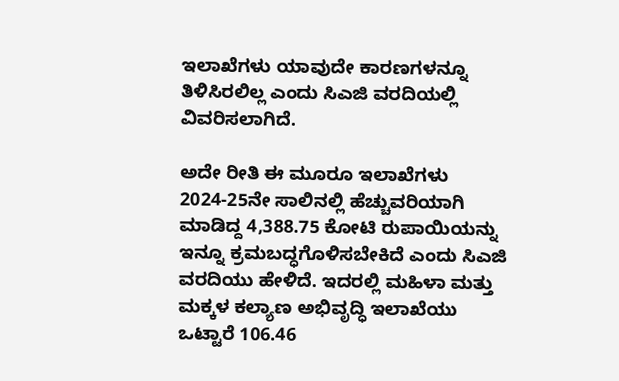ಇಲಾಖೆಗಳು ಯಾವುದೇ ಕಾರಣಗಳನ್ನೂ ತಿಳಿಸಿರಲಿಲ್ಲ ಎಂದು ಸಿಎಜಿ ವರದಿಯಲ್ಲಿ ವಿವರಿಸಲಾಗಿದೆ.

ಅದೇ ರೀತಿ ಈ ಮೂರೂ ಇಲಾಖೆಗಳು 2024-25ನೇ ಸಾಲಿನಲ್ಲಿ ಹೆಚ್ಚುವರಿಯಾಗಿ ಮಾಡಿದ್ದ 4,388.75 ಕೋಟಿ ರುಪಾಯಿಯನ್ನು  ಇನ್ನೂ ಕ್ರಮಬದ್ಧಗೊಳಿಸಬೇಕಿದೆ ಎಂದು ಸಿಎಜಿ ವರದಿಯು ಹೇಳಿದೆ. ಇದರಲ್ಲಿ ಮಹಿಳಾ ಮತ್ತು ಮಕ್ಕಳ ಕಲ್ಯಾಣ ಅಭಿವೃದ್ಧಿ ಇಲಾಖೆಯು ಒಟ್ಟಾರೆ 106.46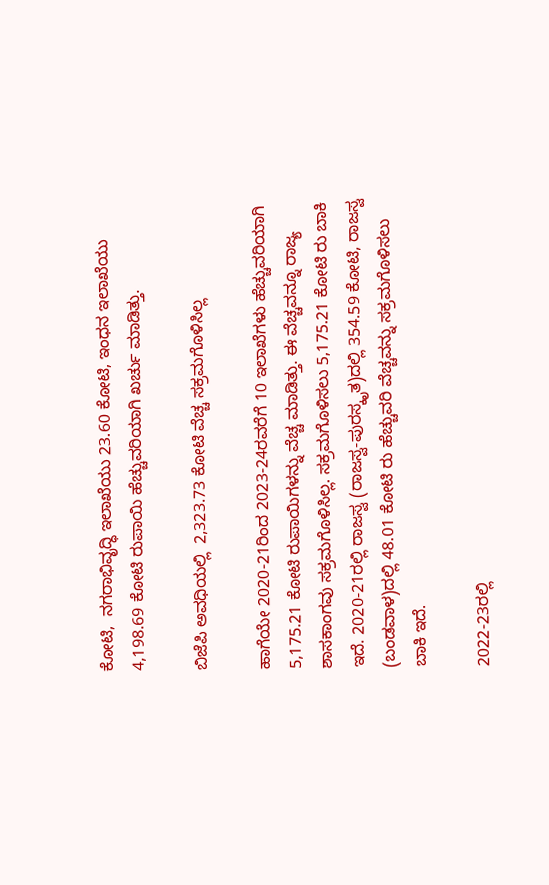ಕೋಟಿ,  ನಗರಾಭಿವೃದ್ಧಿ ಇಲಾಖೆಯು 23.60 ಕೋಟಿ, ಇಂಧನ ಇಲಾಖೆಯು 4,198.69 ಕೋಟಿ ರುಪಾಯಿ ಹೆಚ್ಚುವರಿಯಾಗಿ ಖರ್ಚು ಮಾಡಿತ್ತು.

ಬಿಜೆಪಿ ಅವಧಿಯಲ್ಲಿ  2,323.73 ಕೋಟಿ ವೆಚ್ಚ ಸಕ್ರಮಗೊಳಿಸಿಲ್ಲ

ಹಾಗೆಯೇ 2020-21ರಿಂದ 2023-24ರವರೆಗೆ 10 ಇಲಾಖೆಗಳು ಹೆಚ್ಚುವರಿಯಾಗಿ 5,175.21 ಕೋಟಿ ರುಪಾಯಿಗಳನ್ನು ವೆಚ್ಚ ಮಾಡಿತ್ತು. ಈ ವೆಚ್ಚವನ್ನೂ ರಾಜ್ಯ ಶಾಸಕಾಂಗವು ಸಕ್ರಮಗೊಳಿಸಿಲ್ಲ. ಸಕ್ರಮಗೊಳಿಸಲು 5,175.21 ಕೋಟಿ ರು ಬಾಕಿ ಇದೆ. 2020-21ರಲ್ಲಿ ರಾಜಸ್ವ (ರಾಜಸ್ವ-ಪುರಸ್ಕೃತ)ದಲ್ಲಿ 354.59 ಕೋಟಿ, ರಾಜಸ್ವ (ಬಂಡವಾಳ)ದಲ್ಲಿ 48.01 ಕೋಟಿ ರು ಹೆಚ್ಚುವರಿ ವೆಚ್ಚವನ್ನು ಸಕ್ರಮಗೊಳಿಸಲು ಬಾಕಿ ಇದೆ.

2022-23ರಲ್ಲಿ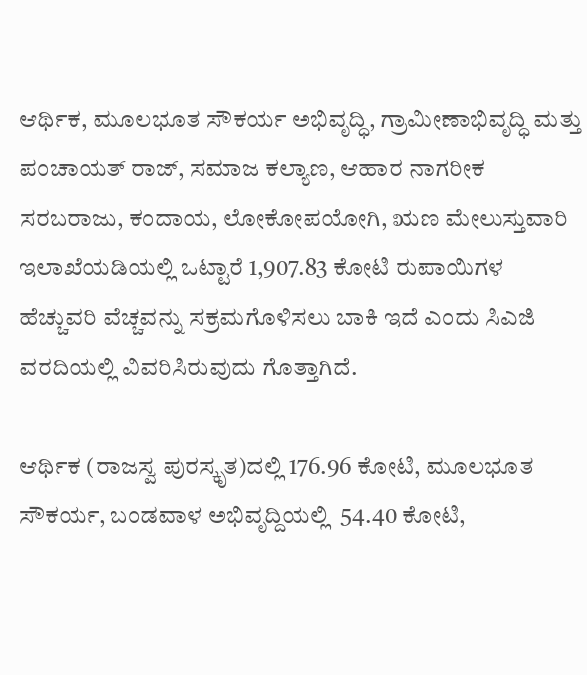ಆರ್ಥಿಕ, ಮೂಲಭೂತ ಸೌಕರ್ಯ ಅಭಿವೃದ್ಧಿ, ಗ್ರಾಮೀಣಾಭಿವೃದ್ಧಿ ಮತ್ತು ಪಂಚಾಯತ್ ರಾಜ್‌, ಸಮಾಜ ಕಲ್ಯಾಣ, ಆಹಾರ ನಾಗರೀಕ ಸರಬರಾಜು, ಕಂದಾಯ, ಲೋಕೋಪಯೋಗಿ, ಋಣ ಮೇಲುಸ್ತುವಾರಿ ಇಲಾಖೆಯಡಿಯಲ್ಲಿ ಒಟ್ಟಾರೆ 1,907.83 ಕೋಟಿ ರುಪಾಯಿಗಳ ಹೆಚ್ಚುವರಿ ವೆಚ್ಚವನ್ನು ಸಕ್ರಮಗೊಳಿಸಲು ಬಾಕಿ ಇದೆ ಎಂದು ಸಿಎಜಿ ವರದಿಯಲ್ಲಿ ವಿವರಿಸಿರುವುದು ಗೊತ್ತಾಗಿದೆ.

ಆರ್ಥಿಕ (ರಾಜಸ್ವ ಪುರಸ್ಕೃತ)ದಲ್ಲಿ 176.96 ಕೋಟಿ, ಮೂಲಭೂತ ಸೌಕರ್ಯ, ಬಂಡವಾಳ ಅಭಿವೃದ್ದಿಯಲ್ಲಿ  54.40 ಕೋಟಿ,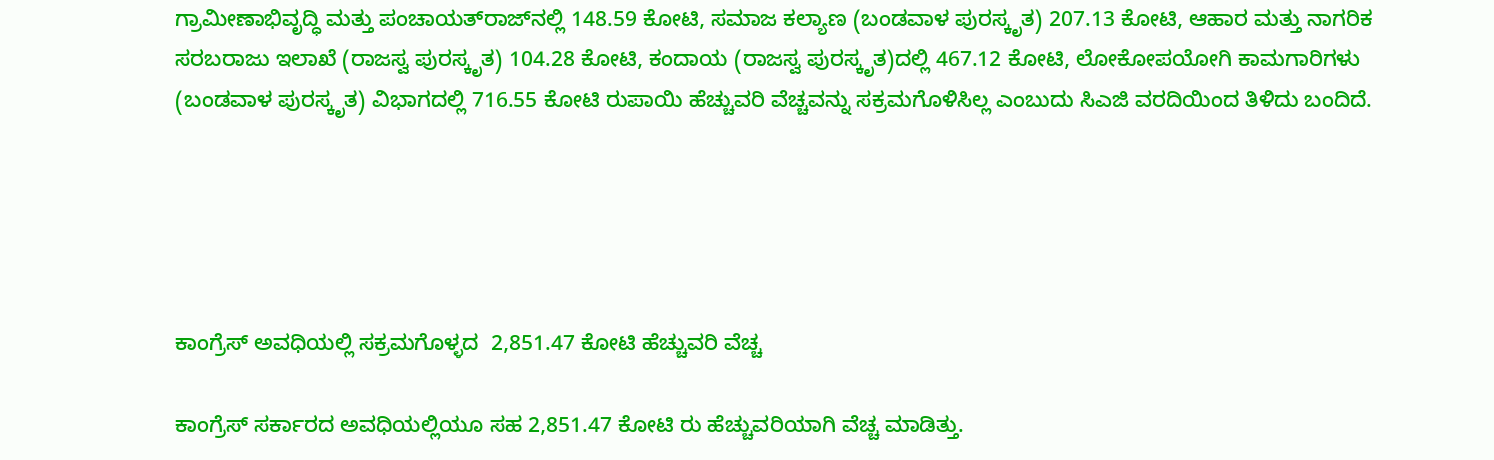ಗ್ರಾಮೀಣಾಭಿವೃದ್ಧಿ ಮತ್ತು ಪಂಚಾಯತ್‌ರಾಜ್‌ನಲ್ಲಿ 148.59 ಕೋಟಿ, ಸಮಾಜ ಕಲ್ಯಾಣ (ಬಂಡವಾಳ ಪುರಸ್ಕೃತ) 207.13 ಕೋಟಿ, ಆಹಾರ ಮತ್ತು ನಾಗರಿಕ ಸರಬರಾಜು ಇಲಾಖೆ (ರಾಜಸ್ವ ಪುರಸ್ಕೃತ) 104.28 ಕೋಟಿ, ಕಂದಾಯ (ರಾಜಸ್ವ ಪುರಸ್ಕೃತ)ದಲ್ಲಿ 467.12 ಕೋಟಿ, ಲೋಕೋಪಯೋಗಿ ಕಾಮಗಾರಿಗಳು (ಬಂಡವಾಳ ಪುರಸ್ಕೃತ) ವಿಭಾಗದಲ್ಲಿ 716.55 ಕೋಟಿ ರುಪಾಯಿ ಹೆಚ್ಚುವರಿ ವೆಚ್ಚವನ್ನು ಸಕ್ರಮಗೊಳಿಸಿಲ್ಲ ಎಂಬುದು ಸಿಎಜಿ ವರದಿಯಿಂದ ತಿಳಿದು ಬಂದಿದೆ.





ಕಾಂಗ್ರೆಸ್ ಅವಧಿಯಲ್ಲಿ ಸಕ್ರಮಗೊಳ್ಳದ  2,851.47 ಕೋಟಿ ಹೆಚ್ಚುವರಿ ವೆಚ್ಚ

ಕಾಂಗ್ರೆಸ್‌ ಸರ್ಕಾರದ ಅವಧಿಯಲ್ಲಿಯೂ ಸಹ 2,851.47 ಕೋಟಿ ರು ಹೆಚ್ಚುವರಿಯಾಗಿ ವೆಚ್ಚ ಮಾಡಿತ್ತು.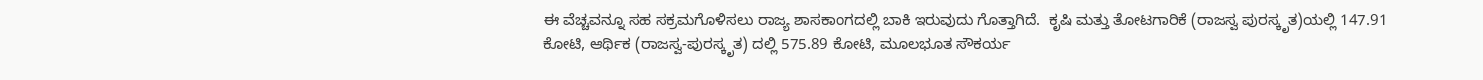ಈ ವೆಚ್ಚವನ್ನೂ ಸಹ ಸಕ್ರಮಗೊಳಿಸಲು ರಾಜ್ಯ ಶಾಸಕಾಂಗದಲ್ಲಿ ಬಾಕಿ ಇರುವುದು ಗೊತ್ತಾಗಿದೆ.  ಕೃಷಿ ಮತ್ತು ತೋಟಗಾರಿಕೆ (ರಾಜಸ್ವ ಪುರಸ್ಕೃತ)ಯಲ್ಲಿ 147.91 ಕೋಟಿ, ಆರ್ಥಿಕ (ರಾಜಸ್ವ-ಪುರಸ್ಕೃತ) ದಲ್ಲಿ 575.89 ಕೋಟಿ, ಮೂಲಭೂತ ಸೌಕರ್ಯ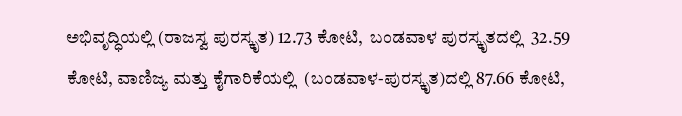ಅಭಿವೃದ್ಧಿಯಲ್ಲಿ (ರಾಜಸ್ವ ಪುರಸ್ಕೃತ) 12.73 ಕೋಟಿ,  ಬಂಡವಾಳ ಪುರಸ್ಕೃತದಲ್ಲಿ  32.59 ಕೋಟಿ, ವಾಣಿಜ್ಯ ಮತ್ತು ಕೈಗಾರಿಕೆಯಲ್ಲಿ  (ಬಂಡವಾಳ-ಪುರಸ್ಕೃತ)ದಲ್ಲಿ 87.66 ಕೋಟಿ,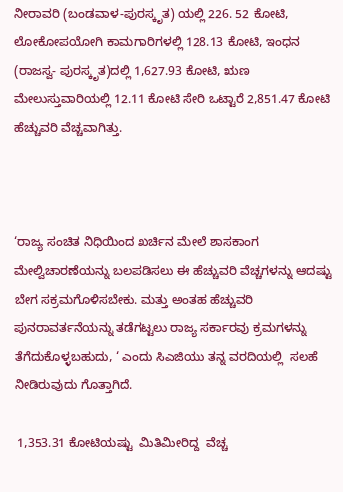ನೀರಾವರಿ (ಬಂಡವಾಳ-ಪುರಸ್ಕೃತ) ಯಲ್ಲಿ 226. 52 ಕೋಟಿ, ಲೋಕೋಪಯೋಗಿ ಕಾಮಗಾರಿಗಳಲ್ಲಿ 128.13 ಕೋಟಿ, ಇಂಧನ (ರಾಜಸ್ವ- ಪುರಸ್ಕೃತ)ದಲ್ಲಿ 1,627.93 ಕೋಟಿ, ಋಣ ಮೇಲುಸ್ತುವಾರಿಯಲ್ಲಿ 12.11 ಕೋಟಿ ಸೇರಿ ಒಟ್ಟಾರೆ 2,851.47 ಕೋಟಿ ಹೆಚ್ಚುವರಿ ವೆಚ್ಚವಾಗಿತ್ತು.



‘ರಾಜ್ಯ ಸಂಚಿತ ನಿಧಿಯಿಂದ ಖರ್ಚಿನ ಮೇಲೆ ಶಾಸಕಾಂಗ ಮೇಲ್ವಿಚಾರಣೆಯನ್ನು ಬಲಪಡಿಸಲು ಈ ಹೆಚ್ಚುವರಿ ವೆಚ್ಚಗಳನ್ನು ಆದಷ್ಟು ಬೇಗ ಸಕ್ರಮಗೊಳಿಸಬೇಕು. ಮತ್ತು ಅಂತಹ ಹೆಚ್ಚುವರಿ ಪುನರಾವರ್ತನೆಯನ್ನು ತಡೆಗಟ್ಟಲು ರಾಜ್ಯ ಸರ್ಕಾರವು ಕ್ರಮಗಳನ್ನು ತೆಗೆದುಕೊಳ್ಳಬಹುದು, ‘ ಎಂದು ಸಿಎಜಿಯು ತನ್ನ ವರದಿಯಲ್ಲಿ  ಸಲಹೆ ನೀಡಿರುವುದು ಗೊತ್ತಾಗಿದೆ.

 1,353.31 ಕೋಟಿಯಷ್ಟು  ಮಿತಿಮೀರಿದ್ದ  ವೆಚ್ಚ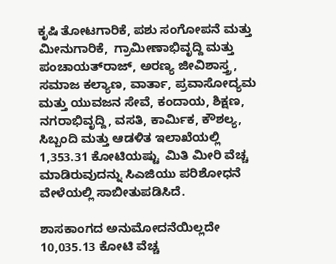ಕೃಷಿ ತೋಟಗಾರಿಕೆ, ಪಶು ಸಂಗೋಪನೆ ಮತ್ತು ಮೀನುಗಾರಿಕೆ,  ಗ್ರಾಮೀಣಾಭಿವೃದ್ದಿ ಮತ್ತು ಪಂಚಾಯತ್‌ರಾಜ್‌, ಅರಣ್ಯ ಜೀವಿಶಾಸ್ತ್ರ, ಸಮಾಜ ಕಲ್ಯಾಣ, ವಾರ್ತಾ, ಪ್ರವಾಸೋದ್ಯಮ ಮತ್ತು ಯುವಜನ ಸೇವೆ, ಕಂದಾಯ, ಶಿಕ್ಷಣ, ನಗರಾಭಿವೃದ್ದಿ, ವಸತಿ, ಕಾರ್ಮಿಕ, ಕೌಶಲ್ಯ, ಸಿಬ್ಬಂದಿ ಮತ್ತು ಆಡಳಿತ ಇಲಾಖೆಯಲ್ಲಿ 1,353.31 ಕೋಟಿಯಷ್ಟು  ಮಿತಿ ಮೀರಿ ವೆಚ್ಚ ಮಾಡಿರುವುದನ್ನು ಸಿಎಜಿಯು ಪರಿಶೋಧನೆ ವೇಳೆಯಲ್ಲಿ ಸಾಬೀತುಪಡಿಸಿದೆ.

ಶಾಸಕಾಂಗದ ಅನುಮೋದನೆಯಿಲ್ಲದೇ 10,035.13 ಕೋಟಿ ವೆಚ್ಚ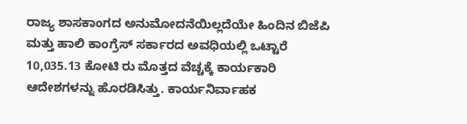ರಾಜ್ಯ ಶಾಸಕಾಂಗದ ಅನುಮೋದನೆಯಿಲ್ಲದೆಯೇ ಹಿಂದಿನ ಬಿಜೆಪಿ ಮತ್ತು ಹಾಲಿ ಕಾಂಗ್ರೆಸ್‌ ಸರ್ಕಾರದ ಅವಧಿಯಲ್ಲಿ ಒಟ್ಟಾರೆ 10,035.13 ಕೋಟಿ ರು ಮೊತ್ತದ ವೆಚ್ಚಕ್ಕೆ ಕಾರ್ಯಕಾರಿ ಆದೇಶಗಳನ್ನು ಹೊರಡಿಸಿತ್ತು. ಕಾರ್ಯನಿರ್ವಾಹಕ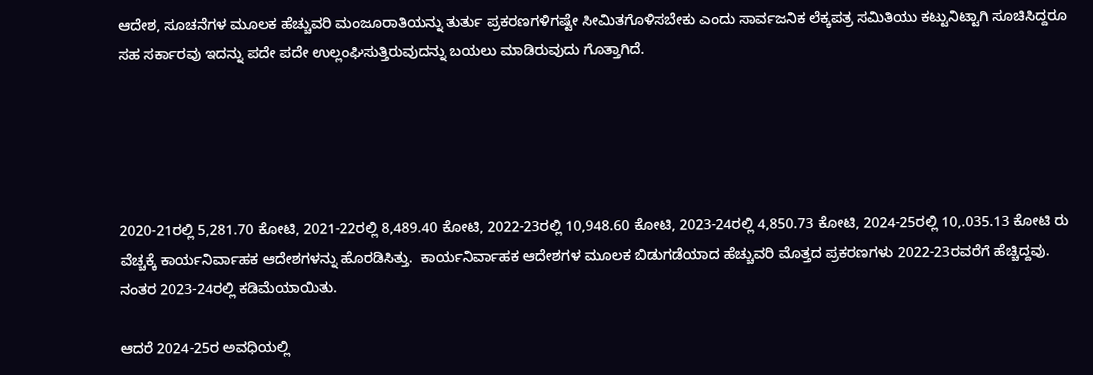ಆದೇಶ, ಸೂಚನೆಗಳ ಮೂಲಕ ಹೆಚ್ಚುವರಿ ಮಂಜೂರಾತಿಯನ್ನು ತುರ್ತು ಪ್ರಕರಣಗಳಿಗಷ್ಟೇ ಸೀಮಿತಗೊಳಿಸಬೇಕು ಎಂದು ಸಾರ್ವಜನಿಕ ಲೆಕ್ಕಪತ್ರ ಸಮಿತಿಯು ಕಟ್ಟುನಿಟ್ಟಾಗಿ ಸೂಚಿಸಿದ್ದರೂ ಸಹ ಸರ್ಕಾರವು ಇದನ್ನು ಪದೇ ಪದೇ ಉಲ್ಲಂಘಿಸುತ್ತಿರುವುದನ್ನು ಬಯಲು ಮಾಡಿರುವುದು ಗೊತ್ತಾಗಿದೆ.





2020-21ರಲ್ಲಿ 5,281.70 ಕೋಟಿ, 2021-22ರಲ್ಲಿ 8,489.40 ಕೋಟಿ, 2022-23ರಲ್ಲಿ 10,948.60 ಕೋಟಿ, 2023-24ರಲ್ಲಿ 4,850.73 ಕೋಟಿ, 2024-25ರಲ್ಲಿ 10,.035.13 ಕೋಟಿ ರು  ವೆಚ್ಚಕ್ಕೆ ಕಾರ್ಯನಿರ್ವಾಹಕ ಆದೇಶಗಳನ್ನು ಹೊರಡಿಸಿತ್ತು.  ಕಾರ್ಯನಿರ್ವಾಹಕ ಆದೇಶಗಳ ಮೂಲಕ ಬಿಡುಗಡೆಯಾದ ಹೆಚ್ಚುವರಿ ಮೊತ್ತದ ಪ್ರಕರಣಗಳು 2022-23ರವರೆಗೆ ಹೆಚ್ಚಿದ್ದವು. ನಂತರ 2023-24ರಲ್ಲಿ ಕಡಿಮೆಯಾಯಿತು.

ಆದರೆ 2024-25ರ ಅವಧಿಯಲ್ಲಿ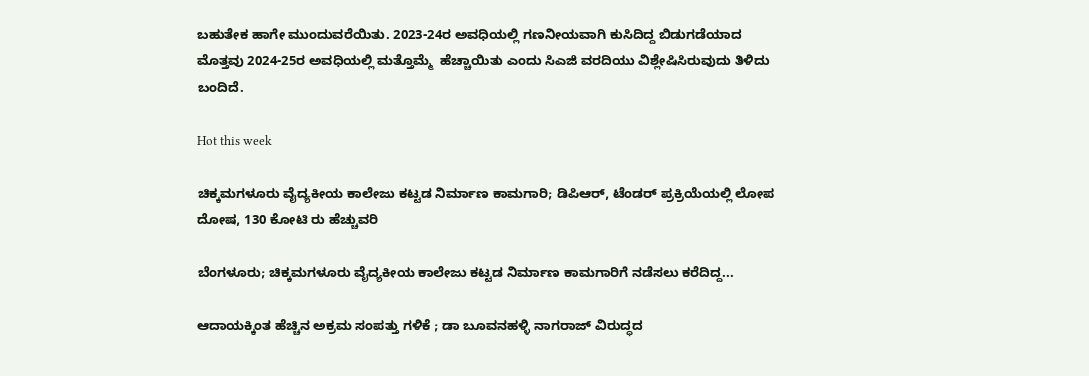ಬಹುತೇಕ ಹಾಗೇ ಮುಂದುವರೆಯಿತು. 2023-24ರ ಅವಧಿಯಲ್ಲಿ ಗಣನೀಯವಾಗಿ ಕುಸಿದಿದ್ದ ಬಿಡುಗಡೆಯಾದ ಮೊತ್ತವು 2024-25ರ ಅವಧಿಯಲ್ಲಿ ಮತ್ತೊಮ್ಮೆ  ಹೆಚ್ಚಾಯಿತು ಎಂದು ಸಿಎಜಿ ವರದಿಯು ವಿಶ್ಲೇಷಿಸಿರುವುದು ತಿಳಿದು ಬಂದಿದೆ.

Hot this week

ಚಿಕ್ಕಮಗಳೂರು ವೈದ್ಯಕೀಯ ಕಾಲೇಜು ಕಟ್ಟಡ ನಿರ್ಮಾಣ ಕಾಮಗಾರಿ; ಡಿಪಿಆರ್, ಟೆಂಡರ್ ಪ್ರಕ್ರಿಯೆಯಲ್ಲಿ ಲೋಪ ದೋಷ, 130 ಕೋಟಿ ರು ಹೆಚ್ಚುವರಿ

ಬೆಂಗಳೂರು; ಚಿಕ್ಕಮಗಳೂರು ವೈದ್ಯಕೀಯ ಕಾಲೇಜು ಕಟ್ಟಡ ನಿರ್ಮಾಣ ಕಾಮಗಾರಿಗೆ ನಡೆಸಲು ಕರೆದಿದ್ದ...

ಆದಾಯಕ್ಕಿಂತ ಹೆಚ್ಚಿನ ಅಕ್ರಮ ಸಂಪತ್ತು ಗಳಿಕೆ ; ಡಾ ಬೂವನಹಳ್ಳಿ ನಾಗರಾಜ್ ವಿರುದ್ಧದ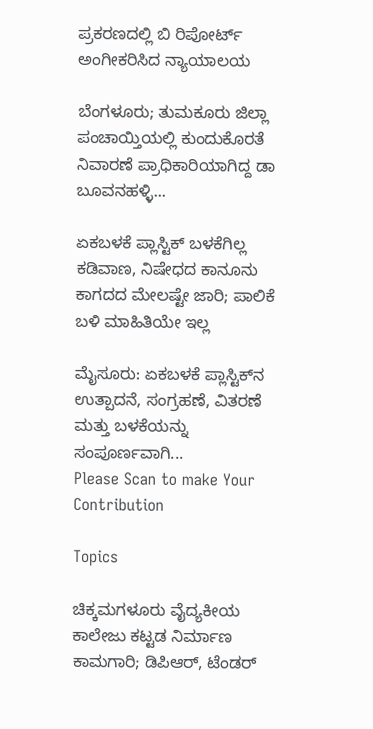ಪ್ರಕರಣದಲ್ಲಿ ಬಿ ರಿಪೋರ್ಟ್‌ ಅಂಗೀಕರಿಸಿದ ನ್ಯಾಯಾಲಯ

ಬೆಂಗಳೂರು; ತುಮಕೂರು ಜಿಲ್ಲಾ ಪಂಚಾಯ್ತಿಯಲ್ಲಿ ಕುಂದುಕೊರತೆ ನಿವಾರಣೆ ಪ್ರಾಧಿಕಾರಿಯಾಗಿದ್ದ ಡಾ ಬೂವನಹಳ್ಳಿ...

ಏಕಬಳಕೆ ಪ್ಲಾಸ್ಟಿಕ್‌ ಬಳಕೆಗಿಲ್ಲ ಕಡಿವಾಣ, ನಿಷೇಧದ ಕಾನೂನು ಕಾಗದದ ಮೇಲಷ್ಟೇ ಜಾರಿ; ಪಾಲಿಕೆ ಬಳಿ ಮಾಹಿತಿಯೇ ಇಲ್ಲ

ಮೈಸೂರು: ಏಕಬಳಕೆ ಪ್ಲಾಸ್ಟಿಕ್‌ನ ಉತ್ಪಾದನೆ, ಸಂಗ್ರಹಣೆ, ವಿತರಣೆ ಮತ್ತು ಬಳಕೆಯನ್ನು ಸಂಪೂರ್ಣವಾಗಿ...
Please Scan to make Your Contribution

Topics

ಚಿಕ್ಕಮಗಳೂರು ವೈದ್ಯಕೀಯ ಕಾಲೇಜು ಕಟ್ಟಡ ನಿರ್ಮಾಣ ಕಾಮಗಾರಿ; ಡಿಪಿಆರ್, ಟೆಂಡರ್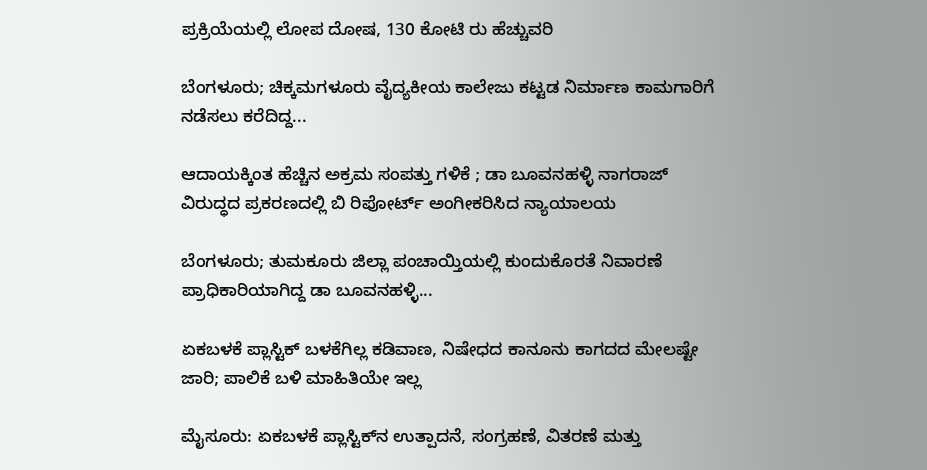ಪ್ರಕ್ರಿಯೆಯಲ್ಲಿ ಲೋಪ ದೋಷ, 130 ಕೋಟಿ ರು ಹೆಚ್ಚುವರಿ

ಬೆಂಗಳೂರು; ಚಿಕ್ಕಮಗಳೂರು ವೈದ್ಯಕೀಯ ಕಾಲೇಜು ಕಟ್ಟಡ ನಿರ್ಮಾಣ ಕಾಮಗಾರಿಗೆ ನಡೆಸಲು ಕರೆದಿದ್ದ...

ಆದಾಯಕ್ಕಿಂತ ಹೆಚ್ಚಿನ ಅಕ್ರಮ ಸಂಪತ್ತು ಗಳಿಕೆ ; ಡಾ ಬೂವನಹಳ್ಳಿ ನಾಗರಾಜ್ ವಿರುದ್ಧದ ಪ್ರಕರಣದಲ್ಲಿ ಬಿ ರಿಪೋರ್ಟ್‌ ಅಂಗೀಕರಿಸಿದ ನ್ಯಾಯಾಲಯ

ಬೆಂಗಳೂರು; ತುಮಕೂರು ಜಿಲ್ಲಾ ಪಂಚಾಯ್ತಿಯಲ್ಲಿ ಕುಂದುಕೊರತೆ ನಿವಾರಣೆ ಪ್ರಾಧಿಕಾರಿಯಾಗಿದ್ದ ಡಾ ಬೂವನಹಳ್ಳಿ...

ಏಕಬಳಕೆ ಪ್ಲಾಸ್ಟಿಕ್‌ ಬಳಕೆಗಿಲ್ಲ ಕಡಿವಾಣ, ನಿಷೇಧದ ಕಾನೂನು ಕಾಗದದ ಮೇಲಷ್ಟೇ ಜಾರಿ; ಪಾಲಿಕೆ ಬಳಿ ಮಾಹಿತಿಯೇ ಇಲ್ಲ

ಮೈಸೂರು: ಏಕಬಳಕೆ ಪ್ಲಾಸ್ಟಿಕ್‌ನ ಉತ್ಪಾದನೆ, ಸಂಗ್ರಹಣೆ, ವಿತರಣೆ ಮತ್ತು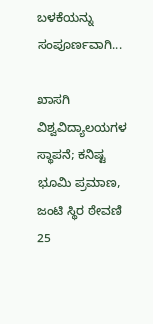ಬಳಕೆಯನ್ನು ಸಂಪೂರ್ಣವಾಗಿ...

ಖಾಸಗಿ ವಿಶ್ವವಿದ್ಯಾಲಯಗಳ ಸ್ಥಾಪನೆ; ಕನಿಷ್ಟ ಭೂಮಿ ಪ್ರಮಾಣ, ಜಂಟಿ ಸ್ಥಿರ ಠೇವಣಿ 25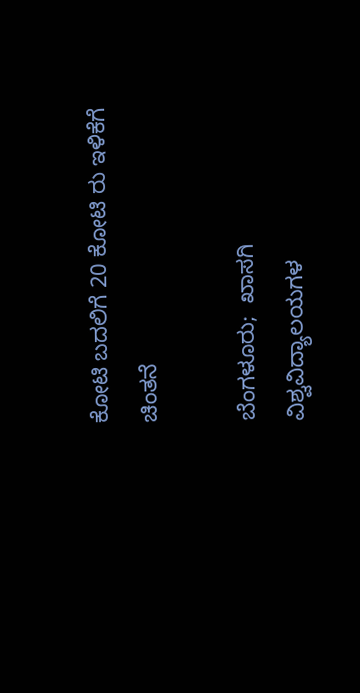ಕೋಟಿ ಬದಲಿಗೆ 20 ಕೋಟಿ ರು ಇಳಿಕೆಗೆ ಚಿಂತನೆ

ಬೆಂಗಳೂರು;  ಖಾಸಗಿ ವಿಶ್ವವಿದ್ಯಾಲಯಗಳ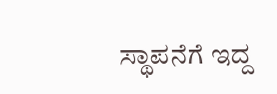ಸ್ಥಾಪನೆಗೆ ಇದ್ದ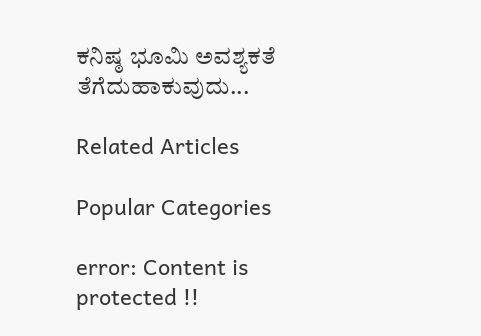ಕನಿಷ್ಠ ಭೂಮಿ ಅವಶ್ಯಕತೆ ತೆಗೆದುಹಾಕುವುದು...

Related Articles

Popular Categories

error: Content is protected !!